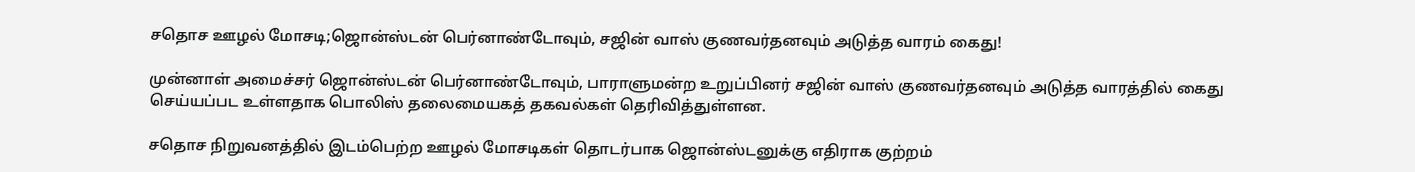சதொச ஊழல் மோசடி;ஜொன்ஸ்டன் பெர்னாண்டோவும், சஜின் வாஸ் குணவர்தனவும் அடுத்த வாரம் கைது!

முன்னாள் அமைச்சர் ஜொன்ஸ்டன் பெர்னாண்டோவும், பாராளுமன்ற உறுப்பினர் சஜின் வாஸ் குணவர்தனவும் அடுத்த வாரத்தில் கைது செய்யப்பட உள்ளதாக பொலிஸ் தலைமையகத் தகவல்கள் தெரிவித்துள்ளன.

சதொச நிறுவனத்தில் இடம்பெற்ற ஊழல் மோசடிகள் தொடர்பாக ஜொன்ஸ்டனுக்கு எதிராக குற்றம்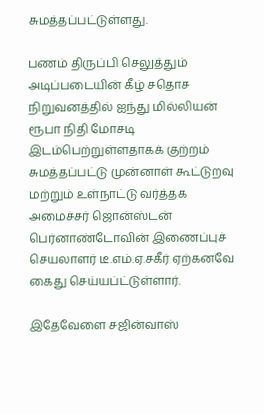சுமத்தப்பட்டுள்ளது.

பணம் திருப்பி செலுத்தும் அடிப்படையின் கீழ் சதொச நிறுவனத்தில் ஐந்து மில்லியன் ரூபா நிதி மோசடி இடம்பெற்றுள்ளதாகக் குற்றம் சுமத்தப்பட்டு முன்னாள் கூட்டுறவு மற்றும் உள்நாட்டு வர்த்தக அமைச்சர் ஜொன்ஸ்டன் பெர்னாண்டோவின் இணைப்புச் செயலாளர் டீ.எம்.ஏ.சகீர் ஏற்கனவே கைது செய்யப்ட்டுள்ளார்.

இதேவேளை சஜின்வாஸ்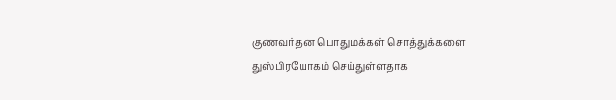குணவர்தன பொதுமக்கள் சொத்துக்களை துஸ்பிரயோகம் செய்துள்ளதாக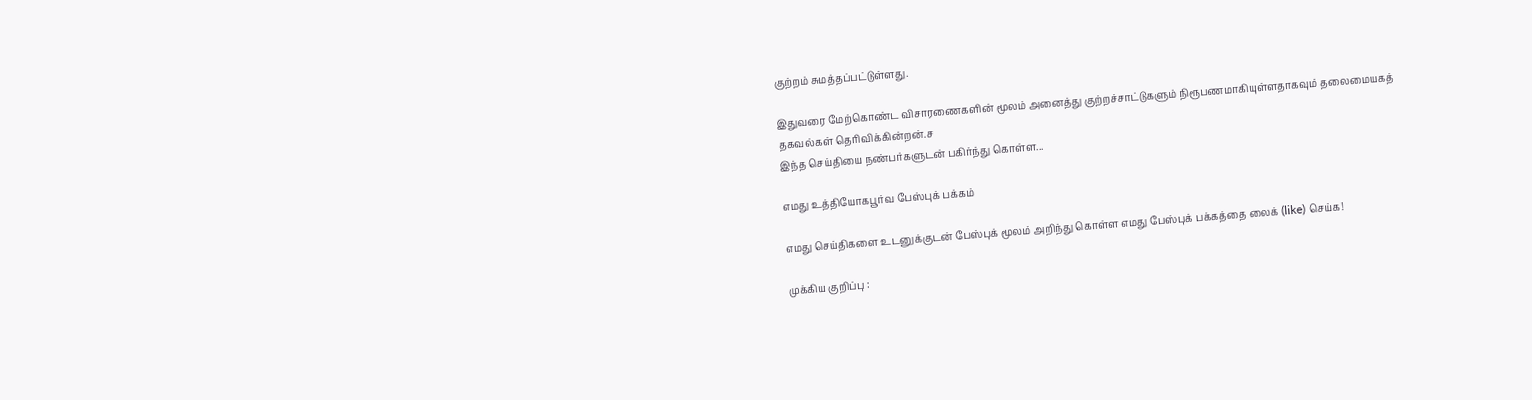குற்றம் சுமத்தப்பட்டுள்ளது.

இதுவரை மேற்கொண்ட விசாரணைகளின் மூலம் அனைத்து குற்றச்சாட்டுகளும் நிரூபணமாகியுள்ளதாகவும் தலைமையகத் தகவல்கள் தெரிவிக்கின்றன்.ச
இந்த செய்தியை நண்பர்களுடன் பகிர்ந்து கொள்ள...

எமது உத்தியோகபூர்வ பேஸ்புக் பக்கம்

எமது செய்திகளை உடனுக்குடன் பேஸ்புக் மூலம் அறிந்து கொள்ள எமது பேஸ்புக் பக்கத்தை லைக் (like) செய்க!

முக்கிய குறிப்பு :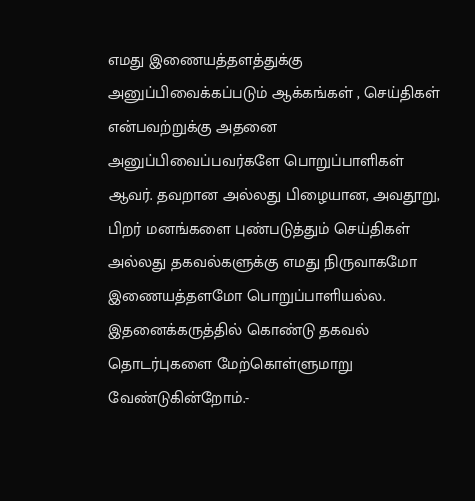எமது இணையத்தளத்துக்கு அனுப்பிவைக்கப்படும் ஆக்கங்கள் , செய்திகள் என்பவற்றுக்கு அதனை அனுப்பிவைப்பவர்களே பொறுப்பாளிகள் ஆவர். தவறான அல்லது பிழையான, அவதூறு, பிறர் மனங்களை புண்படுத்தும் செய்திகள் அல்லது தகவல்களுக்கு எமது நிருவாகமோ இணையத்தளமோ பொறுப்பாளியல்ல. இதனைக்கருத்தில் கொண்டு தகவல் தொடர்புகளை மேற்கொள்ளுமாறு வேண்டுகின்றோம்.-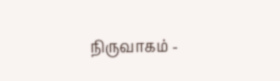நிருவாகம் -